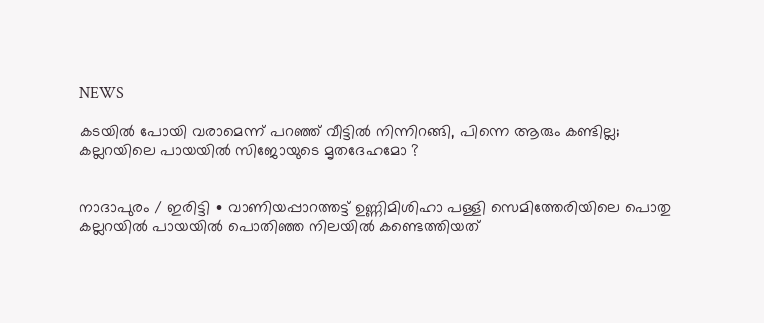NEWS

കടയിൽ പോയി വരാമെന്ന് പറഞ്ഞ് വീട്ടിൽ നിന്നിറങ്ങി, പിന്നെ ആരും കണ്ടില്ല; കല്ലറയിലെ പായയിൽ സിജോയുടെ മൃതദേഹമോ ?


നാദാപുരം / ഇരിട്ടി ∙ വാണിയപ്പാറത്തട്ട് ഉണ്ണിമിശിഹാ പള്ളി സെമിത്തേരിയിലെ പൊതു കല്ലറയിൽ പായയിൽ പൊതിഞ്ഞ നിലയിൽ കണ്ടെത്തിയത്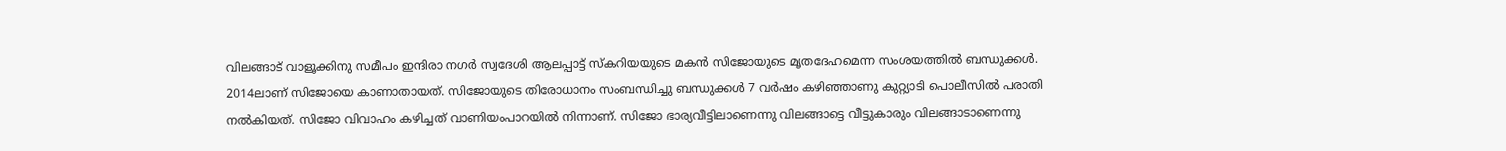വിലങ്ങാട് വാളൂക്കിനു സമീപം ഇന്ദിരാ നഗർ സ്വദേശി ആലപ്പാട്ട് സ്കറിയയുടെ മകൻ സിജോയുടെ മൃതദേഹമെന്ന സംശയത്തിൽ ബന്ധുക്കൾ. 2014ലാണ് സിജോയെ കാണാതായത്. സിജോയുടെ തിരോധാനം സംബന്ധിച്ചു ബന്ധുക്കൾ 7 വർഷം കഴിഞ്ഞാണു കുറ്റ്യാടി പൊലീസിൽ പരാതി നൽകിയത്. സിജോ വിവാഹം കഴിച്ചത് വാണിയംപാറയിൽ നിന്നാണ്. സിജോ ഭാര്യവീട്ടിലാണെന്നു വിലങ്ങാട്ടെ വീട്ടുകാരും വിലങ്ങാടാണെന്നു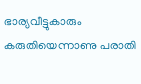ഭാര്യവീട്ടുകാരും കരുതിയെന്നാണു പരാതി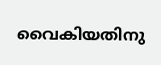വൈകിയതിനു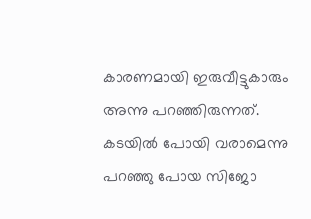കാരണമായി ഇരുവീട്ടുകാരും അന്നു പറഞ്ഞിരുന്നത്. കടയിൽ പോയി വരാമെന്നു പറഞ്ഞു പോയ സിജോ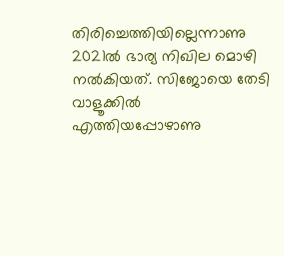തിരിച്ചെത്തിയില്ലെന്നാണു 2021ൽ ഭാര്യ നിഖില മൊഴി നൽകിയത്. സിജോയെ തേടി വാളൂക്കിൽ എത്തിയപ്പോഴാണു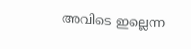അവിടെ ഇല്ലെന്ന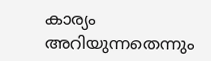കാര്യം അറിയുന്നതെന്നും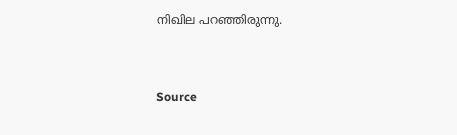നിഖില പറഞ്ഞിരുന്നു.


Source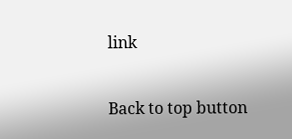link

Back to top button